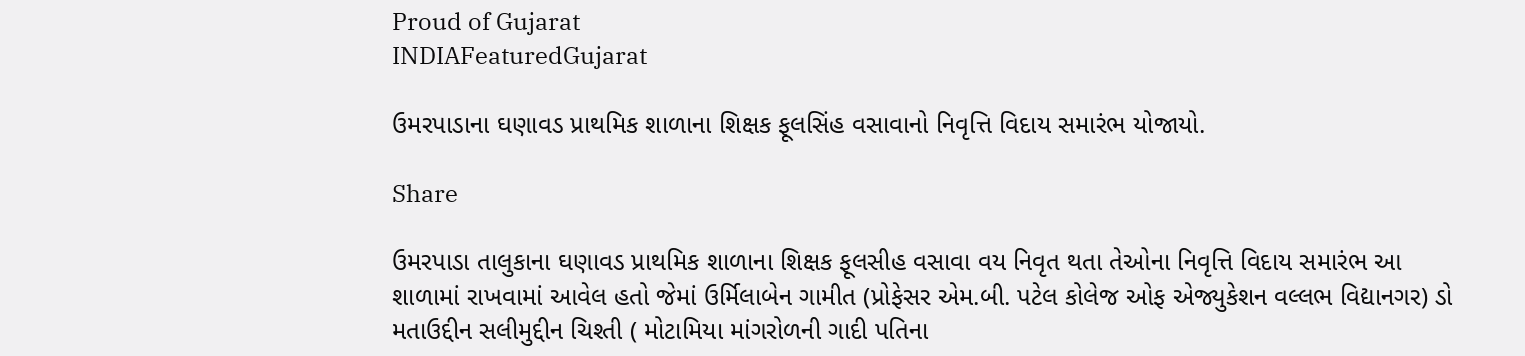Proud of Gujarat
INDIAFeaturedGujarat

ઉમરપાડાના ઘણાવડ પ્રાથમિક શાળાના શિક્ષક ફૂલસિંહ વસાવાનો નિવૃત્તિ વિદાય સમારંભ યોજાયો.

Share

ઉમરપાડા તાલુકાના ઘણાવડ પ્રાથમિક શાળાના શિક્ષક ફૂલસીહ વસાવા વય નિવૃત થતા તેઓના નિવૃત્તિ વિદાય સમારંભ આ શાળામાં રાખવામાં આવેલ હતો જેમાં ઉર્મિલાબેન ગામીત (પ્રોફેસર એમ.બી. પટેલ કોલેજ ઓફ એજ્યુકેશન વલ્લભ વિદ્યાનગર) ડો મતાઉદ્દીન સલીમુદ્દીન ચિશ્તી ( મોટામિયા માંગરોળની ગાદી પતિના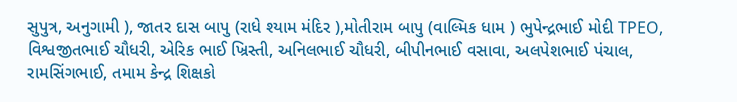સુપુત્ર, અનુગામી ), જાતર દાસ બાપુ (રાધે શ્યામ મંદિર ),મોતીરામ બાપુ (વાલ્મિક ધામ ) ભુપેન્દ્રભાઈ મોદી TPEO, વિશ્વજીતભાઈ ચૌધરી, એરિક ભાઈ ખ્રિસ્તી, અનિલભાઈ ચૌધરી, બીપીનભાઈ વસાવા, અલપેશભાઈ પંચાલ, રામસિંગભાઈ, તમામ કેન્દ્ર શિક્ષકો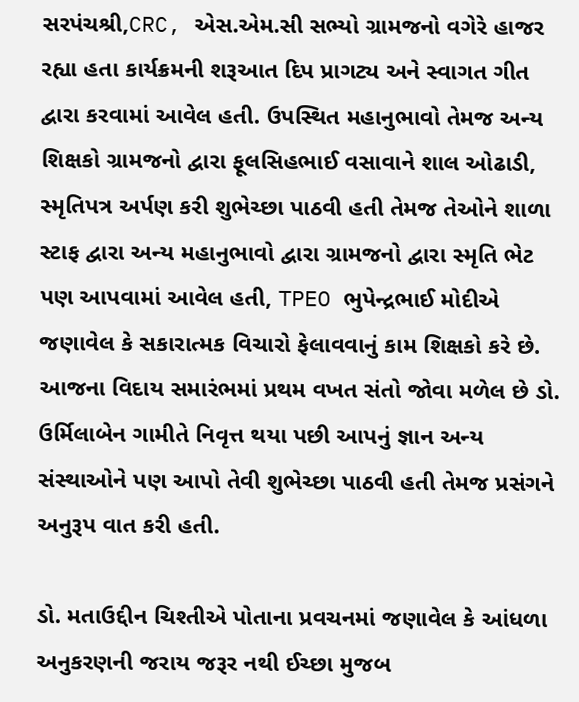સરપંચશ્રી,CRC, એસ.એમ.સી સભ્યો ગ્રામજનો વગેરે હાજર રહ્યા હતા કાર્યક્રમની શરૂઆત દિપ પ્રાગટ્ય અને સ્વાગત ગીત દ્વારા કરવામાં આવેલ હતી. ઉપસ્થિત મહાનુભાવો તેમજ અન્ય શિક્ષકો ગ્રામજનો દ્વારા ફૂલસિહભાઈ વસાવાને શાલ ઓઢાડી, સ્મૃતિપત્ર અર્પણ કરી શુભેચ્છા પાઠવી હતી તેમજ તેઓને શાળા સ્ટાફ દ્વારા અન્ય મહાનુભાવો દ્વારા ગ્રામજનો દ્વારા સ્મૃતિ ભેટ પણ આપવામાં આવેલ હતી, TPEO ભુપેન્દ્રભાઈ મોદીએ જણાવેલ કે સકારાત્મક વિચારો ફેલાવવાનું કામ શિક્ષકો કરે છે. આજના વિદાય સમારંભમાં પ્રથમ વખત સંતો જોવા મળેલ છે ડો. ઉર્મિલાબેન ગામીતે નિવૃત્ત થયા પછી આપનું જ્ઞાન અન્ય સંસ્થાઓને પણ આપો તેવી શુભેચ્છા પાઠવી હતી તેમજ પ્રસંગને અનુરૂપ વાત કરી હતી.

ડો. મતાઉદ્દીન ચિશ્તીએ પોતાના પ્રવચનમાં જણાવેલ કે આંધળા અનુકરણની જરાય જરૂર નથી ઈચ્છા મુજબ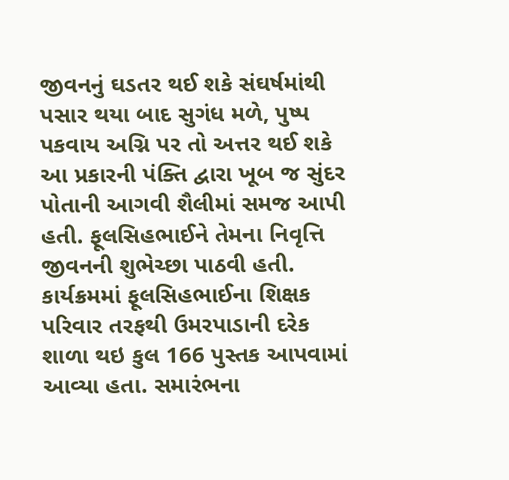જીવનનું ઘડતર થઈ શકે સંઘર્ષમાંથી પસાર થયા બાદ સુગંધ મળે, પુષ્પ પકવાય અગ્નિ પર તો અત્તર થઈ શકે આ પ્રકારની પંક્તિ દ્વારા ખૂબ જ સુંદર પોતાની આગવી શૈલીમાં સમજ આપી હતી. ફૂલસિહભાઈને તેમના નિવૃત્તિ જીવનની શુભેચ્છા પાઠવી હતી. કાર્યક્રમમાં ફૂલસિહભાઈના શિક્ષક પરિવાર તરફથી ઉમરપાડાની દરેક શાળા થઇ કુલ 166 પુસ્તક આપવામાં આવ્યા હતા. સમારંભના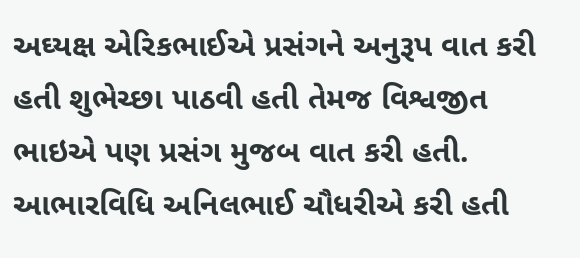અઘ્યક્ષ એરિકભાઈએ પ્રસંગને અનુરૂપ વાત કરી હતી શુભેચ્છા પાઠવી હતી તેમજ વિશ્વજીત ભાઇએ પણ પ્રસંગ મુજબ વાત કરી હતી. આભારવિધિ અનિલભાઈ ચૌધરીએ કરી હતી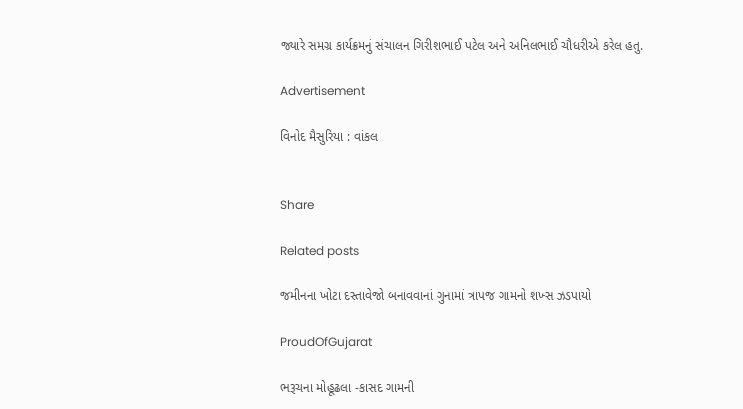જ્યારે સમગ્ર કાર્યક્રમનું સંચાલન ગિરીશભાઈ પટેલ અને અનિલભાઈ ચૌધરીએ કરેલ હતુ.

Advertisement

વિનોદ મૈસુરિયા : વાંકલ


Share

Related posts

જમીનના ખોટા દસ્તાવેજો બનાવવાનાં ગુનામાં ત્રાપજ ગામનો શખ્સ ઝડપાયો

ProudOfGujarat

ભરૂચના મોહૂઢલા -કાસદ ગામની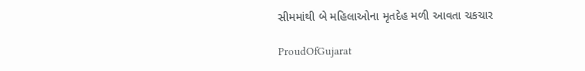સીમમાંથી બે મહિલાઓના મૃતદેહ મળી આવતા ચકચાર

ProudOfGujarat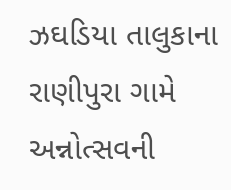ઝઘડિયા તાલુકાના રાણીપુરા ગામે અન્નોત્સવની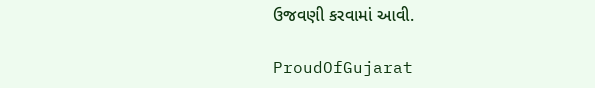ઉજવણી કરવામાં આવી.

ProudOfGujarat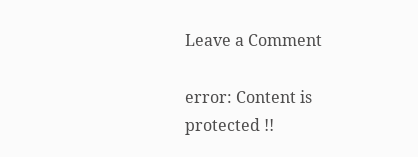Leave a Comment

error: Content is protected !!